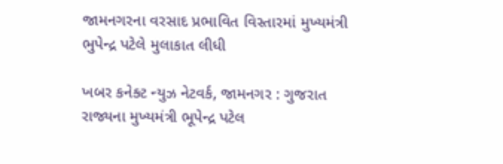જામનગરના વરસાદ પ્રભાવિત વિસ્તારમાં મુખ્યમંત્રી ભુપેન્દ્ર પટેલે મુલાકાત લીધી

ખબર કનેક્ટ ન્યુઝ નેટવર્ક, જામનગર : ગુજરાત રાજ્યના મુખ્યમંત્રી ભૂપેન્દ્ર પટેલ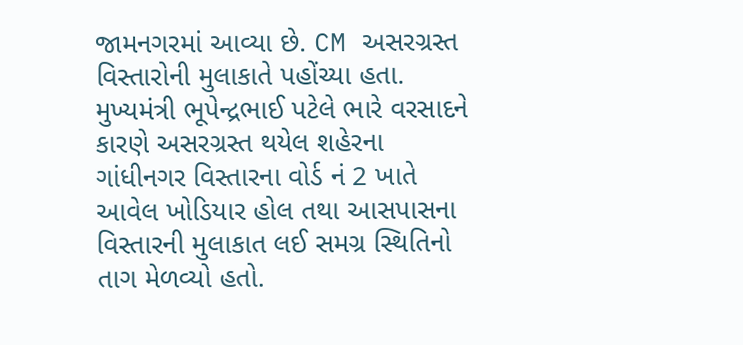જામનગરમાં આવ્યા છે. CM અસરગ્રસ્ત વિસ્તારોની મુલાકાતે પહોંચ્યા હતા. મુખ્યમંત્રી ભૂપેન્દ્રભાઈ પટેલે ભારે વરસાદને કારણે અસરગ્રસ્ત થયેલ શહેરના ગાંધીનગર વિસ્તારના વોર્ડ નં 2 ખાતે આવેલ ખોડિયાર હોલ તથા આસપાસના વિસ્તારની મુલાકાત લઈ સમગ્ર સ્થિતિનો તાગ મેળવ્યો હતો.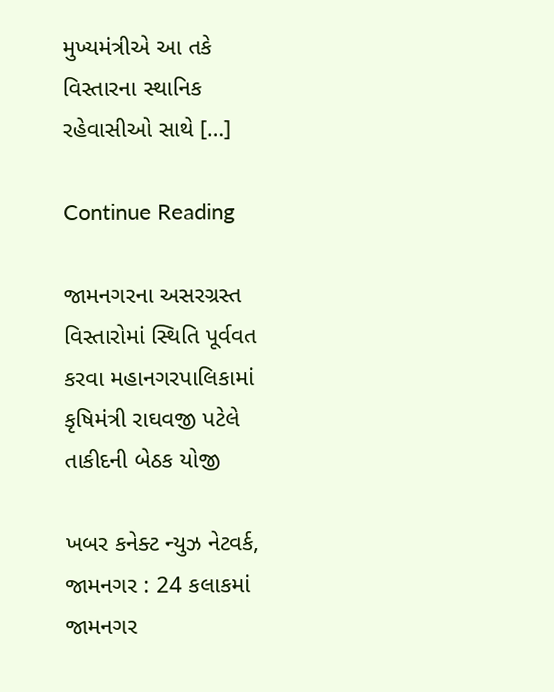મુખ્યમંત્રીએ આ તકે વિસ્તારના સ્થાનિક રહેવાસીઓ સાથે […]

Continue Reading

જામનગરના અસરગ્રસ્ત વિસ્તારોમાં સ્થિતિ પૂર્વવત કરવા મહાનગરપાલિકામાં કૃષિમંત્રી રાઘવજી પટેલે તાકીદની બેઠક યોજી

ખબર કનેક્ટ ન્યુઝ નેટવર્ક, જામનગર : 24 કલાકમાં જામનગર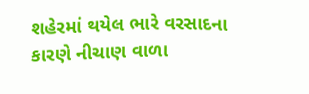શહેરમાં થયેલ ભારે વરસાદના કારણે નીચાણ વાળા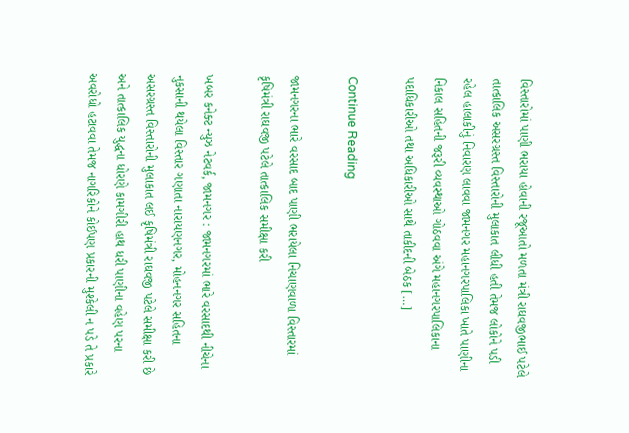વિસ્તારોમાં પાણી ભરાયા હોવાની રજૂઆતો મળતા મંત્રી રાઘવજીભાઈ પટેલે તાત્કાલિક અસરગ્રસ્ત વિસ્તારોની મુલાકાત લીધી હતી તેમજ લોકોને પડી રહેલ હાલાકીનું નિવારણ લાવવા જામનગર મહાનગરપાલિકા ખાતે પાણીના નિકાલ સહિતની જરૂરી વ્યવસ્થાઓ ગોઠવવા અંગે મહાનગરપાલિકાના પદાધિકારીઓ તથા અધિકારીઓ સાથે તાકીદની બેઠક […]

Continue Reading

જામનગરના ભારે વરસાદ બાદ પાણી ભરાયેલા નિચાણવાળા વિસ્તારમાં કૃષિમંત્રી રાઘવજી પટેલે તાત્કાલિક સમીક્ષા કરી

ખબર કનેક્ટ ન્યુઝ નેટવર્ક, જામનગર : જામનગરમાં ભારે વરસાદથી નીચેના નુકસાની થયેલા વિસ્તાર ગણાતા નારાયણનગર, મોહનનગર સહિતના અસરગ્રસ્ત વિસ્તારોની મુલાકાત લઈ કૃષિમંત્રી રાઘવજી પટેલે સમીક્ષા કરી છે અને તાત્કાલિક યુદ્ધના ધોરણે કામગીરી હાથ ધરી પાણીના વહેણ પરના અવરોધો હટાવવા તેમજ નાગરિકોને કોઈપણ પ્રકારની મુશ્કેલી ન પડે તે પ્રકારે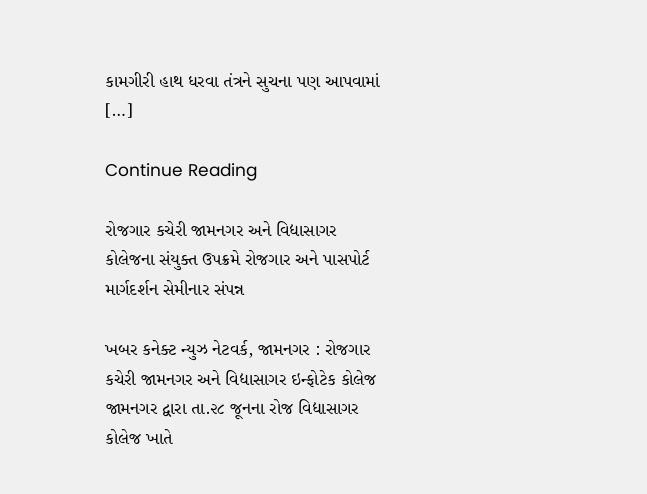કામગીરી હાથ ધરવા તંત્રને સુચના પણ આપવામાં […]

Continue Reading

રોજગાર કચેરી જામનગર અને વિદ્યાસાગર કોલેજના સંયુક્ત ઉપક્રમે રોજગાર અને પાસપોર્ટ માર્ગદર્શન સેમીનાર સંપન્ન

ખબર કનેક્ટ ન્યુઝ નેટવર્ક, જામનગર : રોજગાર કચેરી જામનગર અને વિદ્યાસાગર ઇન્ફોટેક કોલેજ જામનગર દ્વારા તા.૨૮ જૂનના રોજ વિદ્યાસાગર કોલેજ ખાતે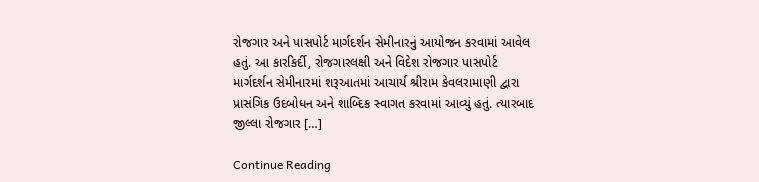રોજગાર અને પાસપોર્ટ માર્ગદર્શન સેમીનારનું આયોજન કરવામાં આવેલ હતું. આ કારકિર્દી, રોજગારલક્ષી અને વિદેશ રોજગાર પાસપોર્ટ માર્ગદર્શન સેમીનારમાં શરૂઆતમાં આચાર્ય શ્રીરામ કેવલરામાણી દ્વારા પ્રાસંગિક ઉદબોધન અને શાબ્દિક સ્વાગત કરવામાં આવ્યું હતું. ત્યારબાદ જીલ્લા રોજગાર […]

Continue Reading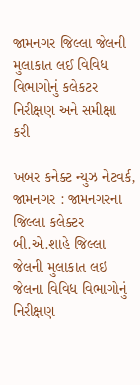જામનગર જિલ્લા જેલની મુલાકાત લઈ વિવિધ વિભાગોનું કલેકટર નિરીક્ષણ અને સમીક્ષા કરી

ખબર કનેક્ટ ન્યુઝ નેટવર્ક, જામનગર : જામનગરના જિલ્લા કલેક્ટર બી.એ.શાહે જિલ્લા જેલની મુલાકાત લઇ જેલના વિવિધ વિભાગોનું નિરીક્ષણ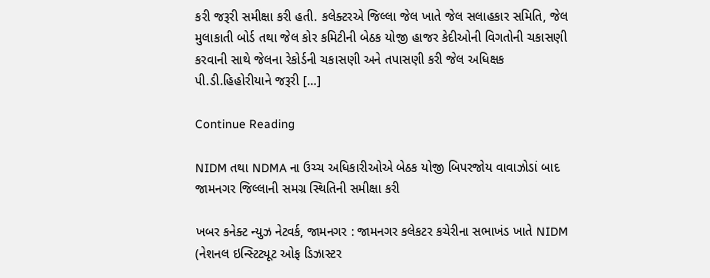કરી જરૂરી સમીક્ષા કરી હતી. કલેક્ટરએ જિલ્લા જેલ ખાતે જેલ સલાહકાર સમિતિ, જેલ મુલાકાતી બોર્ડ તથા જેલ કોર કમિટીની બેઠક યોજી હાજર કેદીઓની વિગતોની ચકાસણી કરવાની સાથે જેલના રેકોર્ડની ચકાસણી અને તપાસણી કરી જેલ અધિક્ષક પી.ડી.હિહોરીયાને જરૂરી […]

Continue Reading

NIDM તથા NDMA ના ઉચ્ચ અધિકારીઓએ બેઠક યોજી બિપરજોય વાવાઝોડાં બાદ જામનગર જિલ્લાની સમગ્ર સ્થિતિની સમીક્ષા કરી

ખબર કનેક્ટ ન્યુઝ નેટવર્ક, જામનગર : જામનગર કલેકટર કચેરીના સભાખંડ ખાતે NIDM (નેશનલ ઇન્સ્ટિટ્યૂટ ઓફ ડિઝાસ્ટર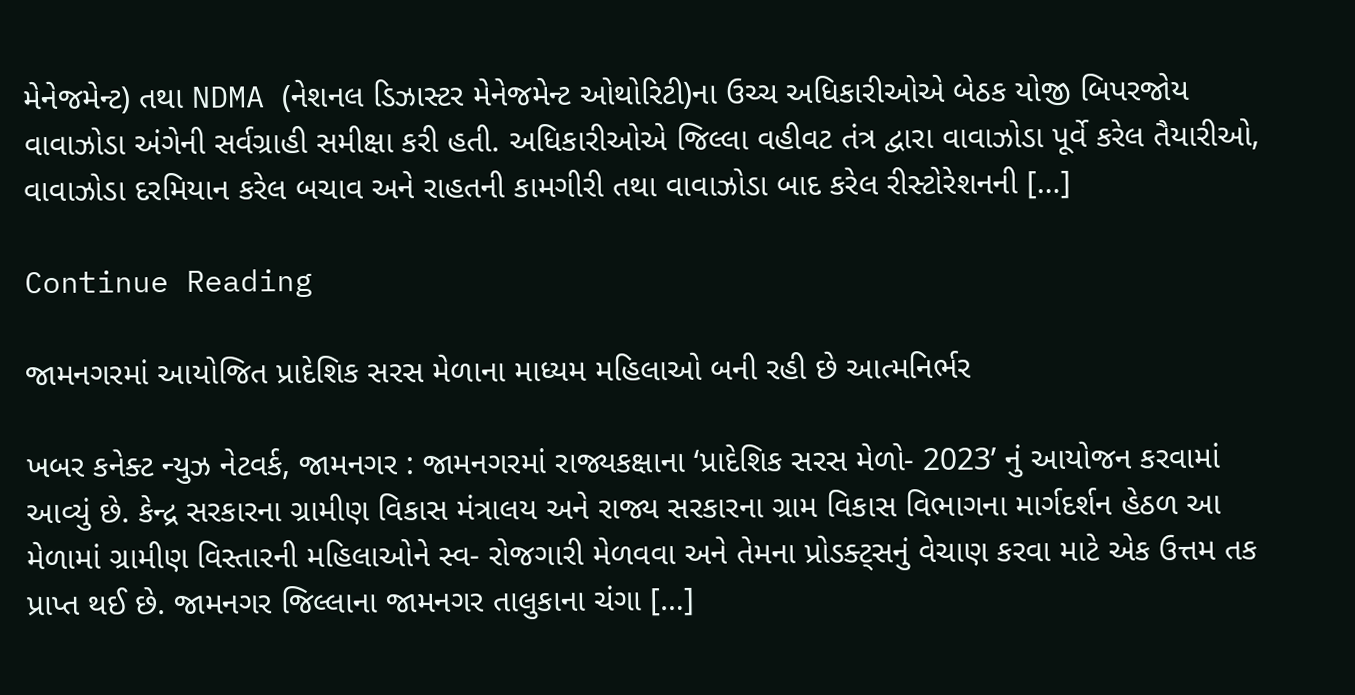મેનેજમેન્ટ) તથા NDMA (નેશનલ ડિઝાસ્ટર મેનેજમેન્ટ ઓથોરિટી)ના ઉચ્ચ અધિકારીઓએ બેઠક યોજી બિપરજોય વાવાઝોડા અંગેની સર્વગ્રાહી સમીક્ષા કરી હતી. અધિકારીઓએ જિલ્લા વહીવટ તંત્ર દ્વારા વાવાઝોડા પૂર્વે કરેલ તૈયારીઓ, વાવાઝોડા દરમિયાન કરેલ બચાવ અને રાહતની કામગીરી તથા વાવાઝોડા બાદ કરેલ રીસ્ટોરેશનની […]

Continue Reading

જામનગરમાં આયોજિત પ્રાદેશિક સરસ મેળાના માધ્યમ મહિલાઓ બની રહી છે આત્મનિર્ભર

ખબર કનેક્ટ ન્યુઝ નેટવર્ક, જામનગર : જામનગરમાં રાજ્યકક્ષાના ‘પ્રાદેશિક સરસ મેળો- 2023’ નું આયોજન કરવામાં આવ્યું છે. કેન્દ્ર સરકારના ગ્રામીણ વિકાસ મંત્રાલય અને રાજ્ય સરકારના ગ્રામ વિકાસ વિભાગના માર્ગદર્શન હેઠળ આ મેળામાં ગ્રામીણ વિસ્તારની મહિલાઓને સ્વ- રોજગારી મેળવવા અને તેમના પ્રોડક્ટ્સનું વેચાણ કરવા માટે એક ઉત્તમ તક પ્રાપ્ત થઈ છે. જામનગર જિલ્લાના જામનગર તાલુકાના ચંગા […]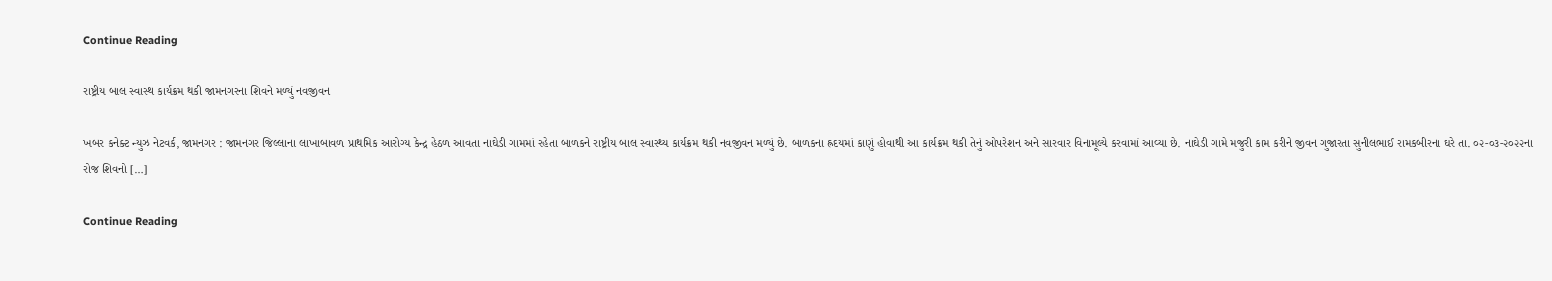Continue Reading

રાષ્ટ્રીય બાલ સ્વાસ્થ કાર્યક્રમ થકી જામનગરના શિવને મળ્યું નવજીવન

ખબર કનેક્ટ ન્યુઝ નેટવર્ક, જામનગર : જામનગર જિલ્લાના લાખાબાવળ પ્રાથમિક આરોગ્ય કેન્દ્ર હેઠળ આવતા નાઘેડી ગામમાં રહેતા બાળકને રાષ્ટ્રીય બાલ સ્વાસ્થ્ય કાર્યક્રમ થકી નવજીવન મળ્યું છે. બાળકના હ્રદયમાં કાણું હોવાથી આ કાર્યક્રમ થકી તેનું ઓપરેશન અને સારવાર વિનામૂલ્યે કરવામાં આવ્યા છે. નાઘેડી ગામે મજુરી કામ કરીને જીવન ગુજારતા સુનીલભાઈ રામકબીરના ઘરે તા. ૦૨-૦૩-૨૦૨૨ના રોજ શિવનો […]

Continue Reading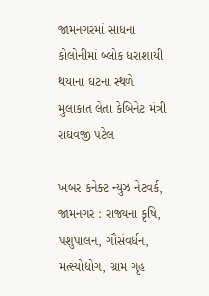જામનગરમાં સાધના કોલોનીમાં બ્લોક ધરાશાયી થયાના ઘટના સ્થળે મુલાકાત લેતા કેબિનેટ મંત્રી રાઘવજી પટેલ

ખબર કનેક્ટ ન્યુઝ નેટવર્ક, જામનગર : રાજ્યના કૃષિ, પશુપાલન, ગૌસંવર્ધન, મત્સ્યોદ્યોગ, ગ્રામ ગૃહ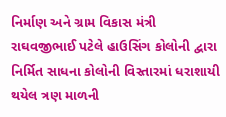નિર્માણ અને ગ્રામ વિકાસ મંત્રી રાઘવજીભાઈ પટેલે હાઉસિંગ કોલોની દ્વારા નિર્મિત સાધના કોલોની વિસ્તારમાં ધરાશાયી થયેલ ત્રણ માળની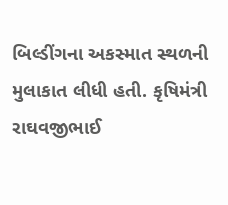બિલ્ડીંગના અકસ્માત સ્થળની મુલાકાત લીધી હતી. કૃષિમંત્રી રાઘવજીભાઈ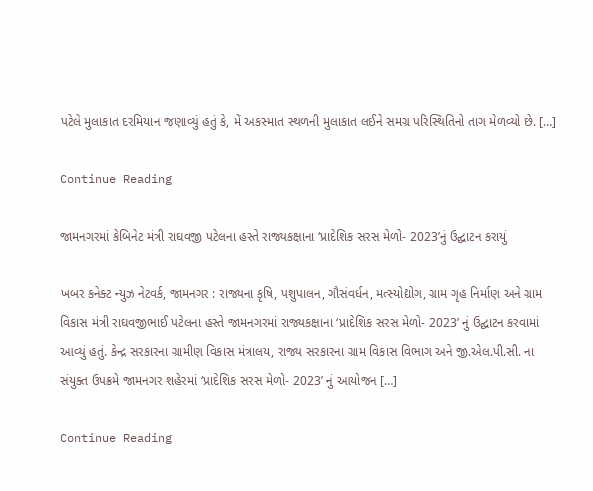પટેલે મુલાકાત દરમિયાન જણાવ્યું હતું કે, મેં અકસ્માત સ્થળની મુલાકાત લઈને સમગ્ર પરિસ્થિતિનો તાગ મેળવ્યો છે. […]

Continue Reading

જામનગરમાં કેબિનેટ મંત્રી રાઘવજી પટેલના હસ્તે રાજ્યકક્ષાના ‘પ્રાદેશિક સરસ મેળો- 2023’નું ઉદ્ઘાટન કરાયું

ખબર કનેક્ટ ન્યુઝ નેટવર્ક, જામનગર : રાજ્યના કૃષિ, પશુપાલન, ગૌસંવર્ધન, મત્સ્યોદ્યોગ, ગ્રામ ગૃહ નિર્માણ અને ગ્રામ વિકાસ મંત્રી રાઘવજીભાઈ પટેલના હસ્તે જામનગરમાં રાજ્યકક્ષાના ‘પ્રાદેશિક સરસ મેળો- 2023’ નું ઉદ્ઘાટન કરવામાં આવ્યું હતું. કેન્દ્ર સરકારના ગ્રામીણ વિકાસ મંત્રાલય, રાજ્ય સરકારના ગ્રામ વિકાસ વિભાગ અને જી.એલ.પી.સી. ના સંયુક્ત ઉપક્રમે જામનગર શહેરમાં ‘પ્રાદેશિક સરસ મેળો- 2023’ નું આયોજન […]

Continue Reading